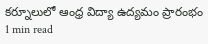కర్నూలులో ఆంధ్ర విద్యా ఉద్యమం ప్రారంభం
1 min read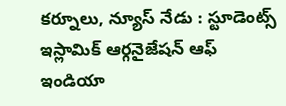కర్నూలు, న్యూస్ నేడు : స్టూడెంట్స్ ఇస్లామిక్ ఆర్గనైజేషన్ ఆఫ్ ఇండియా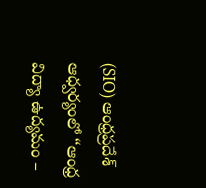(SIO) ఆంధ్రప్రదేశ్ ఆధ్వర్యంలో “ఆంధ్ర విద్యా ఉద్యమం –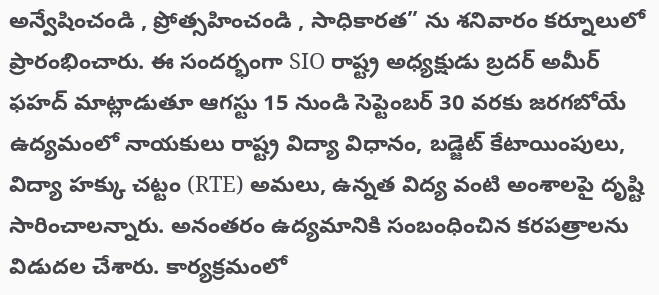అన్వేషించండి , ప్రోత్సహించండి , సాధికారత” ను శనివారం కర్నూలులో ప్రారంభించారు. ఈ సందర్భంగా SIO రాష్ట్ర అధ్యక్షుడు బ్రదర్ అమీర్ ఫహద్ మాట్లాడుతూ ఆగస్టు 15 నుండి సెప్టెంబర్ 30 వరకు జరగబోయే ఉద్యమంలో నాయకులు రాష్ట్ర విద్యా విధానం, బడ్జెట్ కేటాయింపులు, విద్యా హక్కు చట్టం (RTE) అమలు, ఉన్నత విద్య వంటి అంశాలపై దృష్టి సారించాలన్నారు. అనంతరం ఉద్యమానికి సంబంధించిన కరపత్రాలను విడుదల చేశారు. కార్యక్రమంలో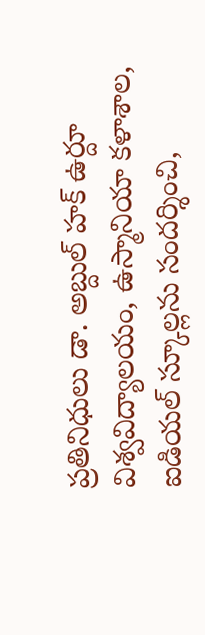ప్రతినిధులు డా. అబ్దుల్ హక్ ఉర్దూ విశ్వవిద్యాలయం, ఉస్మానియా కళాశాల, ఐడియల్ స్కూల్లను సందర్శించి,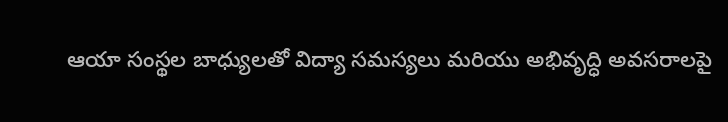ఆయా సంస్థల బాధ్యులతో విద్యా సమస్యలు మరియు అభివృద్ధి అవసరాలపై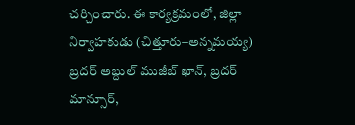చర్చించారు. ఈ కార్యక్రమంలో, జిల్లా నిర్వాహకుడు (చిత్తూరు–అన్నమయ్య) బ్రదర్ అబ్దుల్ ముజీబ్ ఖాన్, బ్రదర్ మాన్సూర్,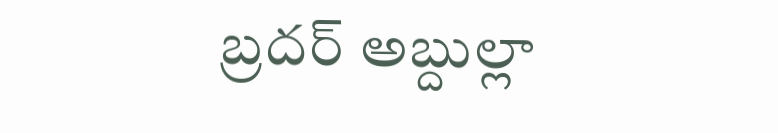బ్రదర్ అబ్దుల్లా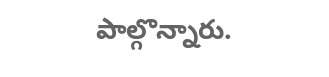పాల్గొన్నారు.